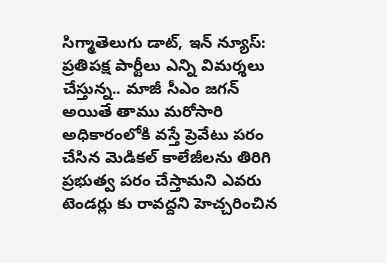సిగ్మాతెలుగు డాట్, ఇన్ న్యూస్: ప్రతిపక్ష పార్టీలు ఎన్ని విమర్శలు చేస్తున్న.. మాజీ సీఎం జగన్ అయితే తాము మరోసారి అధికారంలోకి వస్తే ప్రెవేటు పరం చేసిన మెడికల్ కాలేజీలను తిరిగి ప్రభుత్వ పరం చేస్తామని ఎవరు టెండర్లు కు రావద్దని హెచ్చరించిన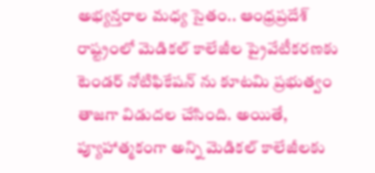అభ్యన్తరాల మధ్య సైతం.. ఆంధ్రప్రదేశ్ రాష్ట్రంలో మెడికల్ కాలేజీల ప్రైవేటీకరణకు టెండర్ నోటిఫికేషన్ ను కూటమి ప్రభుత్వం తాజగా విడుదల చేసింది. అయితే, ప్యూహాత్మకంగా అన్ని మెడికల్ కాలేజీలకు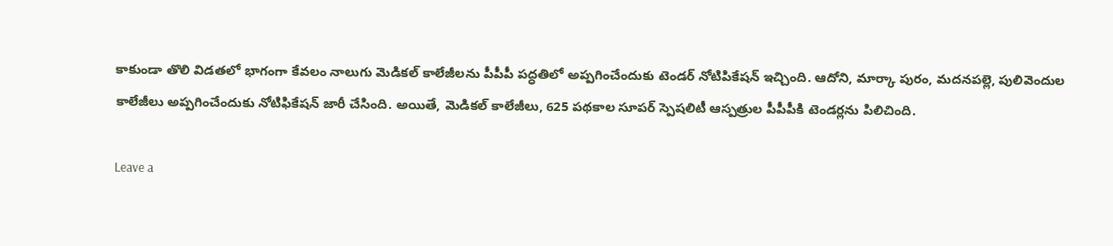కాకుండా తొలి విడతలో భాగంగా కేవలం నాలుగు మెడికల్ కాలేజీలను పీపీపీ పద్ధతిలో అప్పగించేందుకు టెండర్ నోటిపికేషన్ ఇచ్చింది. ఆదోని, మార్కా పురం, మదనపల్లె, పులివెందుల కాలేజీలు అప్పగించేందుకు నోటిఫికేషన్ జారీ చేసింది. అయితే, మెడికల్ కాలేజీలు, 625 పథకాల సూపర్ స్పెషలిటీ ఆస్పత్రుల పీపీపీకి టెండర్లను పిలిచింది.

Leave a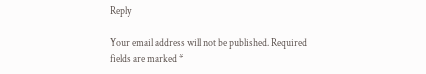Reply

Your email address will not be published. Required fields are marked *